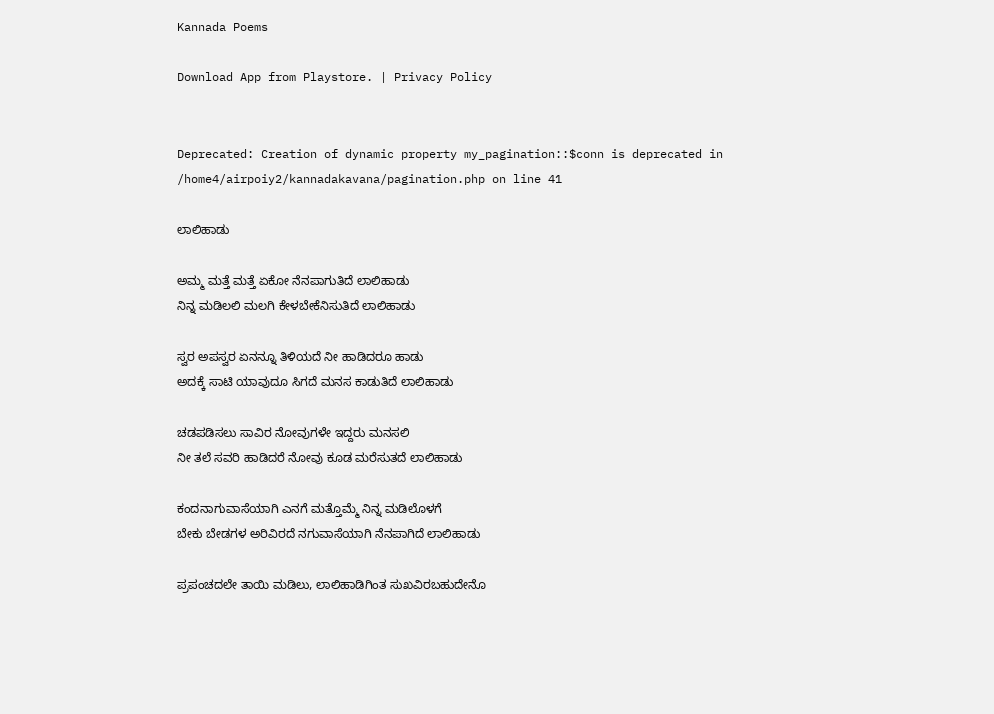Kannada Poems

Download App from Playstore. | Privacy Policy


Deprecated: Creation of dynamic property my_pagination::$conn is deprecated in /home4/airpoiy2/kannadakavana/pagination.php on line 41

ಲಾಲಿಹಾಡು

ಅಮ್ಮ ಮತ್ತೆ ಮತ್ತೆ ಏಕೋ ನೆನಪಾಗುತಿದೆ ಲಾಲಿಹಾಡು
ನಿನ್ನ ಮಡಿಲಲಿ‌ ಮಲಗಿ ಕೇಳಬೇಕೆನಿಸುತಿದೆ ಲಾಲಿಹಾಡು

ಸ್ವರ ಅಪಸ್ವರ ಏನನ್ನೂ ತಿಳಿಯದೆ ನೀ ಹಾಡಿದರೂ ಹಾಡು
ಅದಕ್ಕೆ ಸಾಟಿ ಯಾವುದೂ ಸಿಗದೆ ಮನಸ ಕಾಡುತಿದೆ ಲಾಲಿಹಾಡು

ಚಡಪಡಿಸಲು ಸಾವಿರ ನೋವುಗಳೇ ಇದ್ದರು ಮನಸಲಿ
ನೀ ತಲೆ ಸವರಿ ಹಾಡಿದರೆ ನೋವು ಕೂಡ ಮರೆಸುತದೆ ಲಾಲಿಹಾಡು

ಕಂದನಾಗುವಾಸೆಯಾಗಿ ಎನಗೆ ಮತ್ತೊಮ್ಮೆ ನಿನ್ನ ಮಡಿಲೊಳಗೆ
ಬೇಕು ಬೇಡಗಳ ಅರಿವಿರದೆ ನಗುವಾಸೆಯಾಗಿ ನೆನಪಾಗಿದೆ ಲಾಲಿಹಾಡು

ಪ್ರಪಂಚದಲೇ ತಾಯಿ ಮಡಿಲು, ಲಾಲಿಹಾಡಿಗಿಂತ ಸುಖವಿರಬಹುದೇನೊ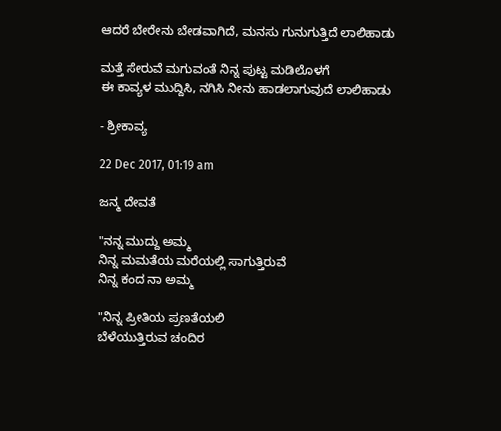ಆದರೆ ಬೇರೇನು ಬೇಡವಾಗಿದೆ, ಮನಸು ಗುನುಗುತ್ತಿದೆ ಲಾಲಿಹಾಡು

ಮತ್ತೆ ಸೇರುವೆ ಮಗುವಂತೆ ನಿನ್ನ ಪುಟ್ಟ ಮಡಿಲೊಳಗೆ
ಈ ಕಾವ್ಯಳ ಮುದ್ದಿಸಿ, ನಗಿಸಿ ನೀನು ಹಾಡಲಾಗುವುದೆ ಲಾಲಿಹಾಡು

- ಶ್ರೀಕಾವ್ಯ

22 Dec 2017, 01:19 am

ಜನ್ಮ ದೇವತೆ

"ನನ್ನ ಮುದ್ದು ಅಮ್ಮ
ನಿನ್ನ ಮಮತೆಯ ಮರೆಯಲ್ಲಿ ಸಾಗುತ್ತಿರುವೆ
ನಿನ್ನ ಕಂದ ನಾ ಅಮ್ಮ

"ನಿನ್ನ ಪ್ರೀತಿಯ ಪ್ರಣತೆಯಲಿ
ಬೆಳೆಯುತ್ತಿರುವ ಚಂದಿರ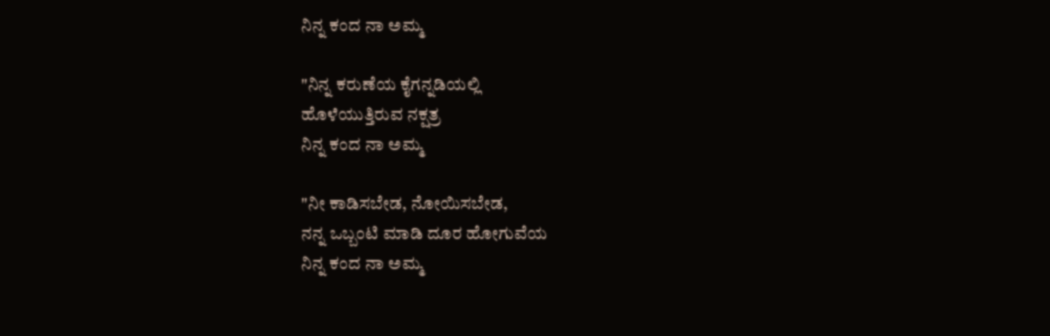ನಿನ್ನ ಕಂದ ನಾ ಅಮ್ಮ

"ನಿನ್ನ ಕರುಣೆಯ ಕೈಗನ್ನಡಿಯಲ್ಲಿ
ಹೊಳೆಯುತ್ತಿರುವ ನಕ್ಷತ್ರ
ನಿನ್ನ ಕಂದ ನಾ ಅಮ್ಮ

"ನೀ ಕಾಡಿಸಬೇಡ, ನೋಯಿಸಬೇಡ,
ನನ್ನ ಒಬ್ಬಂಟಿ ಮಾಡಿ ದೂರ ಹೋಗುವೆಯ
ನಿನ್ನ ಕಂದ ನಾ ಅಮ್ಮ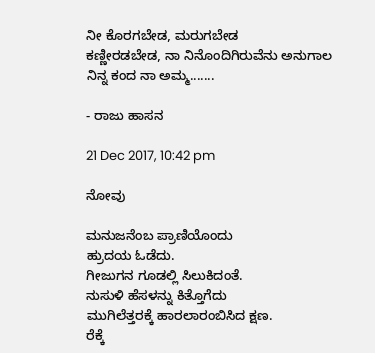ನೀ ಕೊರಗಬೇಡ, ಮರುಗಬೇಡ
ಕಣ್ಣೀರಡಬೇಡ, ನಾ ನಿನೊಂದಿಗಿರುವೆನು ಅನುಗಾಲ
ನಿನ್ನ ಕಂದ ನಾ ಅಮ್ಮ.......

- ರಾಜು ಹಾಸನ

21 Dec 2017, 10:42 pm

ನೋವು

ಮನುಜನೆಂಬ‌ ಪ್ರಾಣಿಯೊಂದು
ಹ್ರುದಯ ಓಡೆದು‌.
ಗೀಜುಗನ ಗೂಡಲ್ಲಿ ಸಿಲುಕಿದಂತೆ‌.
ನುಸುಳಿ‌ ಹೆಸಳನ್ನು ಕಿತ್ತೊಗೆದು
ಮುಗಿಲೆತ್ತರಕ್ಕೆ ಹಾರಲಾರಂಬಿಸಿದ ಕ್ಷಣ.
ರೆಕ್ಕೆ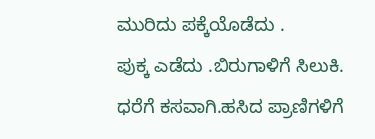ಮುರಿದು ಪಕ್ಕೆಯೊಡೆದು .
ಪುಕ್ಕ ಎಡೆದು‌ .ಬಿರುಗಾಳಿಗೆ ಸಿಲುಕಿ.
ಧರೆಗೆ ಕಸವಾಗಿ.ಹಸಿದ ಪ್ರಾಣಿಗಳಿಗೆ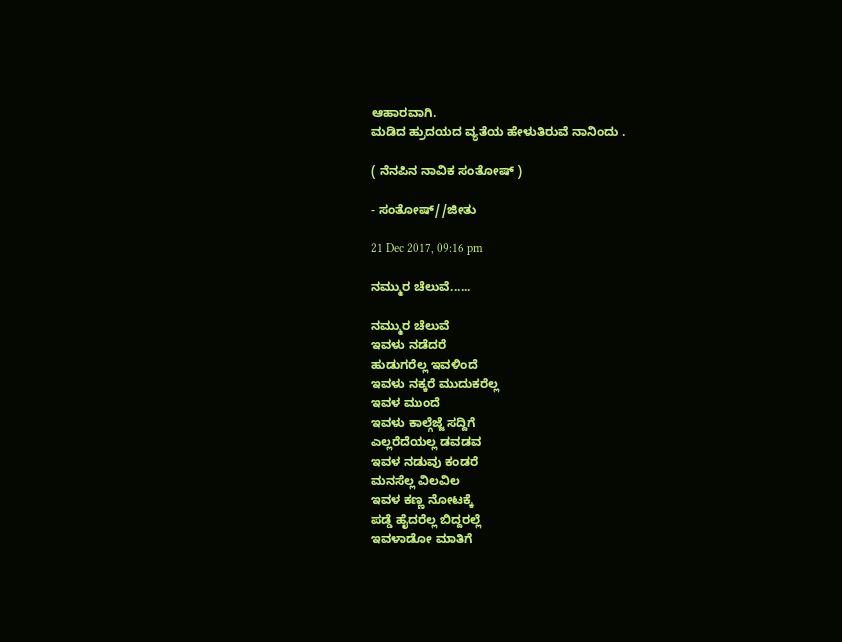ಆಹಾರವಾಗಿ.
ಮಡಿದ‌ ಹ್ರುದಯದ ವ್ಯತೆಯ ಹೇಳುತಿರುವೆ ನಾನಿಂದು .

( ನೆನಪಿನ ನಾವಿಕ ಸಂತೋಷ್ )

- ಸಂತೋಷ್//ಜೀತು

21 Dec 2017, 09:16 pm

ನಮ್ಮುರ ಚೆಲುವೆ......

ನಮ್ಮುರ ಚೆಲುವೆ
ಇವಳು ನಡೆದರೆ
ಹುಡುಗರೆಲ್ಲ ಇವಳಿಂದೆ
ಇವಳು ನಕ್ಕರೆ ಮುದುಕರೆಲ್ಲ
ಇವಳ ಮುಂದೆ
ಇವಳು ಕಾಲ್ಗೆಜ್ಜೆ ಸದ್ದಿಗೆ
ಎಲ್ಲರೆದೆಯಲ್ಲ ಡವಡವ
ಇವಳ ನಡುವು ಕಂಡರೆ
ಮನಸೆಲ್ಲ ವಿಲವಿಲ
ಇವಳ ಕಣ್ಣ ನೋಟಕ್ಕೆ
ಪಡ್ಡೆ ಹೈದರೆಲ್ಲ ಬಿದ್ದರಲ್ಲೆ
ಇವಳಾಡೋ ಮಾತಿಗೆ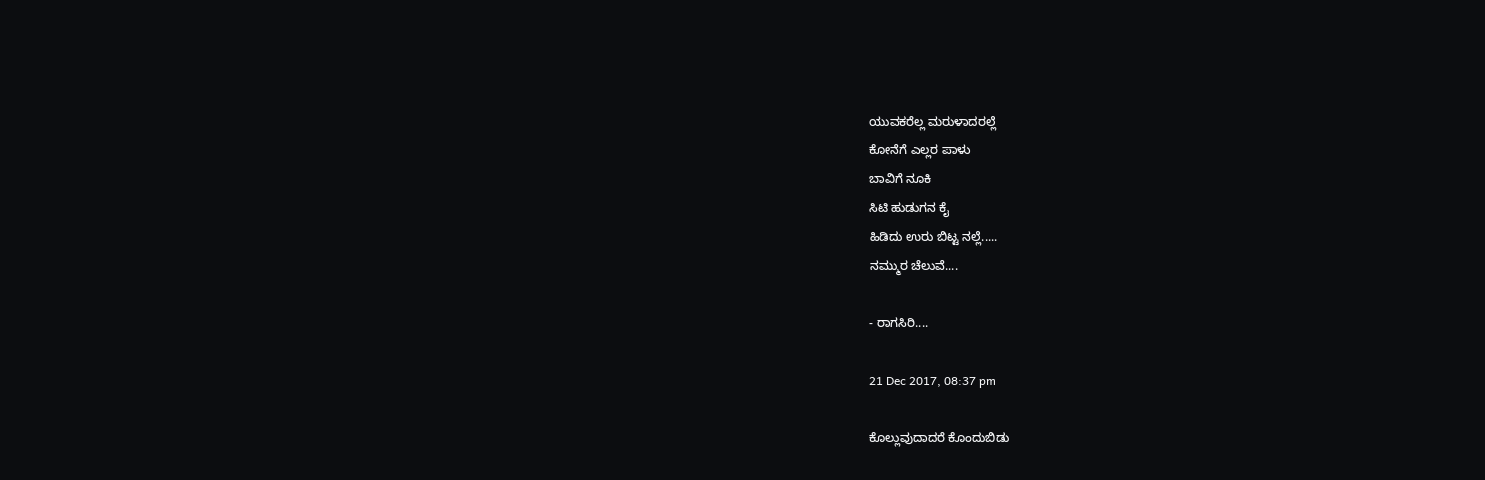ಯುವಕರೆಲ್ಲ ಮರುಳಾದರಲ್ಲೆ
ಕೋನೆಗೆ ಎಲ್ಲರ ಪಾಳು
ಬಾವಿಗೆ ನೂಕಿ
ಸಿಟಿ ಹುಡುಗನ ಕೈ
ಹಿಡಿದು ಉರು ಬಿಟ್ಟ ನಲ್ಲೆ.....
ನಮ್ಮುರ ಚೆಲುವೆ....

- ರಾಗಸಿರಿ....

21 Dec 2017, 08:37 pm

ಕೊಲ್ಲುವುದಾದರೆ ಕೊಂದುಬಿಡು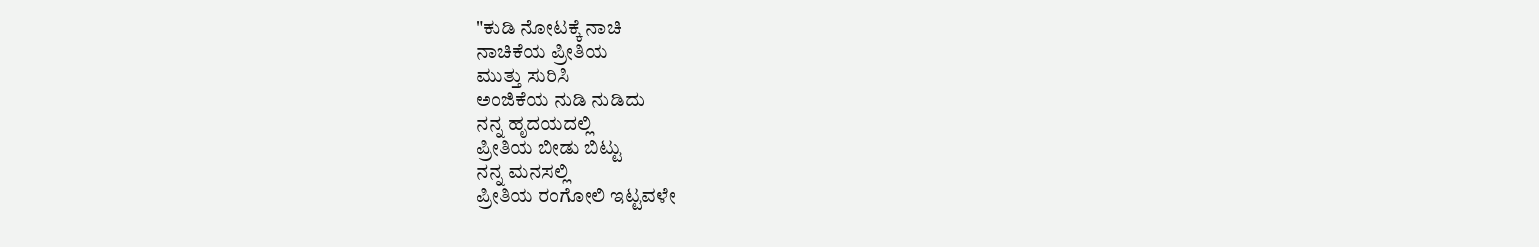"ಕುಡಿ ನೋಟಕ್ಕೆ ನಾಚಿ
ನಾಚಿಕೆಯ ಪ್ರೀತಿಯ
ಮುತ್ತು ಸುರಿಸಿ
ಅಂಜಿಕೆಯ ನುಡಿ ನುಡಿದು
ನನ್ನ ಹೃದಯದಲ್ಲಿ
ಪ್ರೀತಿಯ ಬೀಡು ಬಿಟ್ಟು
ನನ್ನ ಮನಸಲ್ಲಿ
ಪ್ರೀತಿಯ ರಂಗೋಲಿ ಇಟ್ಟವಳೇ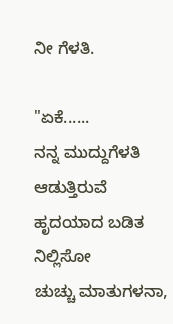ನೀ ಗೆಳತಿ.

"ಏಕೆ......
ನನ್ನ ಮುದ್ದುಗೆಳತಿ ಆಡುತ್ತಿರುವೆ
ಹೃದಯಾದ ಬಡಿತ ನಿಲ್ಲಿಸೋ
ಚುಚ್ಚು ಮಾತುಗಳನಾ,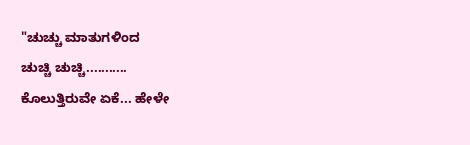"ಚುಚ್ಚು ಮಾತುಗಳಿಂದ
ಚುಚ್ಚಿ ಚುಚ್ಚಿ...........
ಕೊಲುತ್ತಿರುವೇ ಏಕೆ... ಹೇಳೇ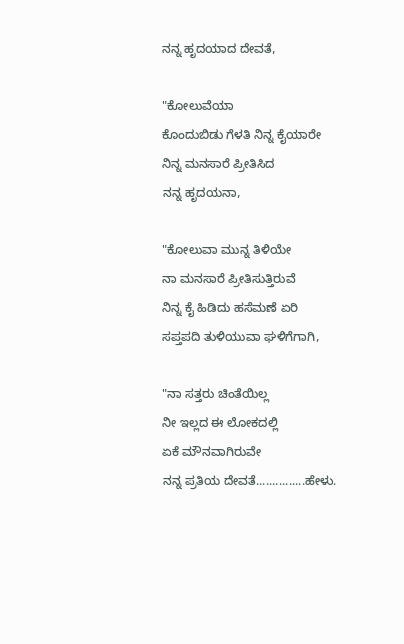ನನ್ನ ಹೃದಯಾದ ದೇವತೆ,

"ಕೋಲುವೆಯಾ
ಕೊಂದುಬಿಡು ಗೆಳತಿ ನಿನ್ನ ಕೈಯಾರೇ
ನಿನ್ನ ಮನಸಾರೆ ಪ್ರೀತಿಸಿದ
ನನ್ನ ಹೃದಯನಾ,

"ಕೋಲುವಾ ಮುನ್ನ ತಿಳಿಯೇ
ನಾ ಮನಸಾರೆ ಪ್ರೀತಿಸುತ್ತಿರುವೆ
ನಿನ್ನ ಕೈ ಹಿಡಿದು ಹಸೆಮಣೆ ಏರಿ
ಸಪ್ತಪದಿ ತುಳಿಯುವಾ ಘಳಿಗೆಗಾಗಿ,

"ನಾ ಸತ್ತರು ಚಿಂತೆಯಿಲ್ಲ
ನೀ ಇಲ್ಲದ ಈ ಲೋಕದಲ್ಲಿ
ಏಕೆ ಮೌನವಾಗಿರುವೇ
ನನ್ನ ಪ್ರತಿಯ ದೇವತೆ...............ಹೇಳು.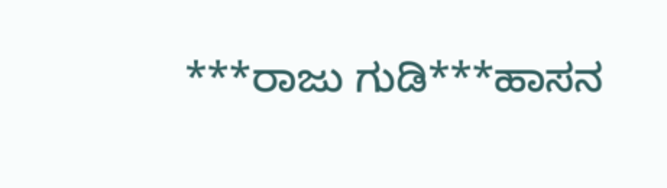***ರಾಜು ಗುಡಿ***ಹಾಸನ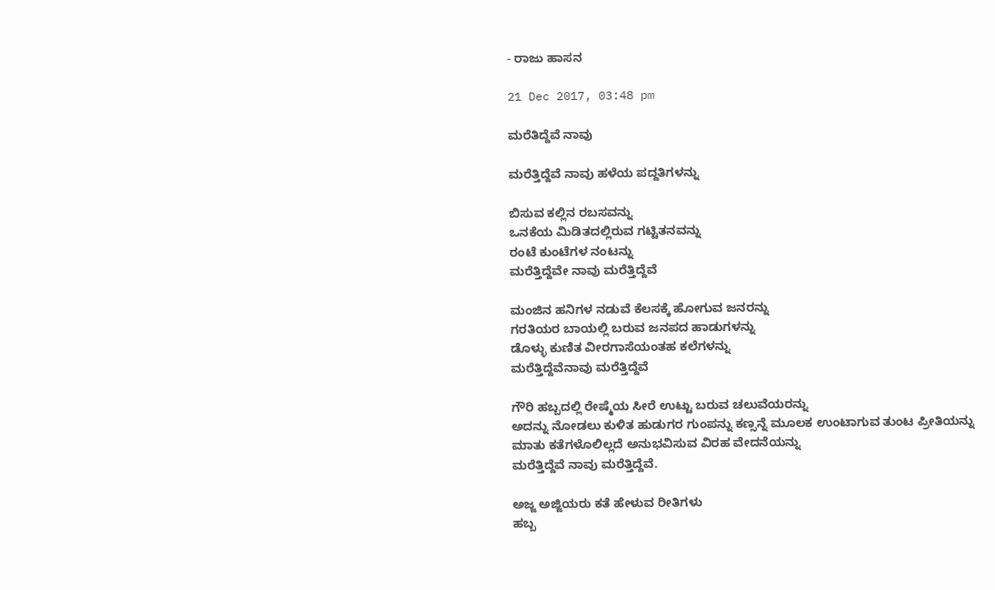- ರಾಜು ಹಾಸನ

21 Dec 2017, 03:48 pm

ಮರೆತಿದ್ದೆವೆ ನಾವು

ಮರೆತ್ತಿದ್ದೆವೆ ನಾವು ಹಳೆಯ ಪದ್ದತಿಗಳನ್ನು

ಬಿಸುವ ಕಲ್ಲಿನ ರಬಸವನ್ನು
ಒನಕೆಯ ಮಿಡಿತದಲ್ಲಿರುವ ಗಟ್ಟಿತನವನ್ನು
ರಂಟೆ ಕುಂಟೆಗಳ ನಂಟನ್ನು
ಮರೆತ್ತಿದ್ದೆವೇ ನಾವು ಮರೆತ್ತಿದ್ದೆವೆ

ಮಂಜಿನ ಹನಿಗಳ ನಡುವೆ ಕೆಲಸಕ್ಕೆ ಹೋಗುವ ಜನರನ್ನು
ಗರತಿಯರ ಬಾಯಲ್ಲಿ ಬರುವ ಜನಪದ ಹಾಡುಗಳನ್ನು
ಡೊಳ್ಳು ಕುಣಿತ ವೀರಗಾಸೆಯಂತಹ ಕಲೆಗಳನ್ನು
ಮರೆತ್ತಿದ್ದೆವೆನಾವು ಮರೆತ್ತಿದ್ದೆವೆ

ಗೌರಿ ಹಬ್ಬದಲ್ಲಿ ರೇಷ್ಮೆಯ ಸೀರೆ ಉಟ್ಟು ಬರುವ ಚಲುವೆಯರನ್ನು
ಅದನ್ನು ನೋಡಲು ಕುಳಿತ ಹುಡುಗರ ಗುಂಪನ್ನು ಕಣ್ಸನ್ನೆ ಮೂಲಕ ಉಂಟಾಗುವ ತುಂಟ ಪ್ರೀತಿಯನ್ನು
ಮಾತು ಕತೆಗಳೊಲಿಲ್ಲದೆ ಅನುಭವಿಸುವ ವಿರಹ ವೇದನೆಯನ್ನು
ಮರೆತ್ತಿದ್ದೆವೆ ನಾವು ಮರೆತ್ತಿದ್ದೆವೆ.

ಅಜ್ಜ ಅಜ್ಜಿಯರು ಕತೆ ಹೇಳುವ ರೀತಿಗಳು
ಹಬ್ಬ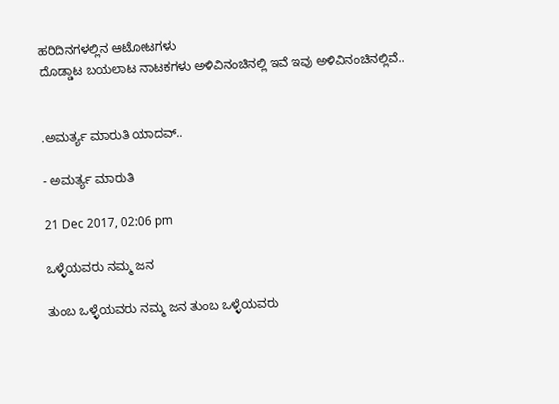ಹರಿದಿನಗಳಲ್ಲಿನ ಆಟೋಟಗಳು
ದೊಡ್ಡಾಟ ಬಯಲಾಟ ನಾಟಕಗಳು ಅಳಿವಿನಂಚಿನಲ್ಲಿ ಇವೆ ಇವು ಅಳಿವಿನಂಚಿನಲ್ಲಿವೆ..


.ಅಮರ್ತ್ಯ ಮಾರುತಿ ಯಾದವ್..

- ಅಮರ್ತ್ಯ ಮಾರುತಿ

21 Dec 2017, 02:06 pm

ಒಳ್ಳೆಯವರು ನಮ್ಮ ಜನ

ತುಂಬ ಒಳ್ಳೆಯವರು ನಮ್ಮ ಜನ ತುಂಬ ಒಳ್ಳೆಯವರು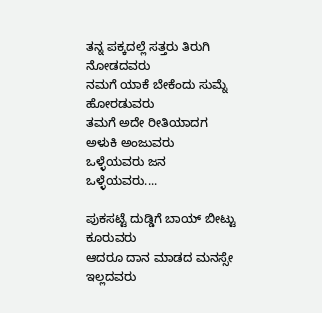ತನ್ನ ಪಕ್ಕದಲ್ಲೆ ಸತ್ತರು ತಿರುಗಿ ನೋಡದವರು
ನಮಗೆ ಯಾಕೆ ಬೇಕೆಂದು ಸುಮ್ನೆ ಹೋರಡುವರು
ತಮಗೆ ಅದೇ ರೀತಿಯಾದಗ ಅಳುಕಿ ಅಂಜುವರು
ಒಳ್ಳೆಯವರು ಜನ ಒಳ್ಳೆಯವರು....

ಪುಕಸಟ್ಟೆ ದುಡ್ಡಿಗೆ ಬಾಯ್ ಬೀಟ್ಟು ಕೂರುವರು
ಆದರೂ ದಾನ ಮಾಡದ ಮನಸ್ಸೇ ಇಲ್ಲದವರು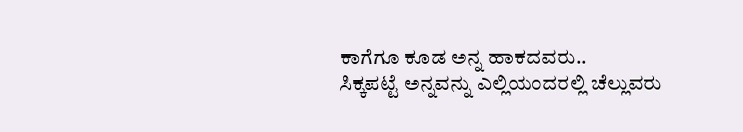ಕಾಗೆಗೂ ಕೂಡ ಅನ್ನ ಹಾಕದವರು..
ಸಿಕ್ಕಪಟ್ಟೆ ಅನ್ನವನ್ನು ಎಲ್ಲಿಯಂದರಲ್ಲಿ ಚೆಲ್ಲುವರು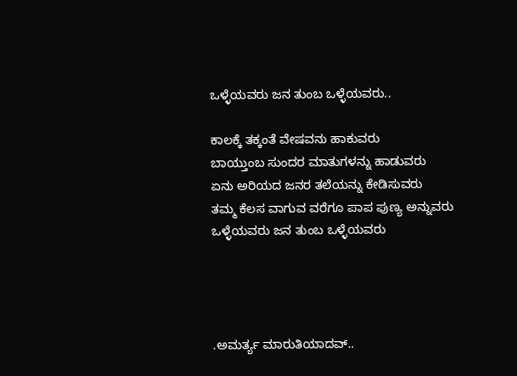ಒಳ್ಳೆಯವರು ಜನ ತುಂಬ ಒಳ್ಳೆಯವರು..

ಕಾಲಕ್ಕೆ ತಕ್ಕಂತೆ ವೇಷವನು ಹಾಕುವರು
ಬಾಯ್ತುಂಬ ಸುಂದರ ಮಾತುಗಳನ್ನು ಹಾಡುವರು
ಏನು ಅರಿಯದ ಜನರ ತಲೆಯನ್ನು ಕೇಡಿಸುವರು
ತಮ್ಮ ಕೆಲಸ ವಾಗುವ ವರೆಗೂ ಪಾಪ ಪುಣ್ಯ ಅನ್ನುವರು
ಒಳ್ಳೆಯವರು ಜನ ತುಂಬ ಒಳ್ಳೆಯವರು




.ಅಮರ್ತ್ಯ ಮಾರುತಿಯಾದವ್..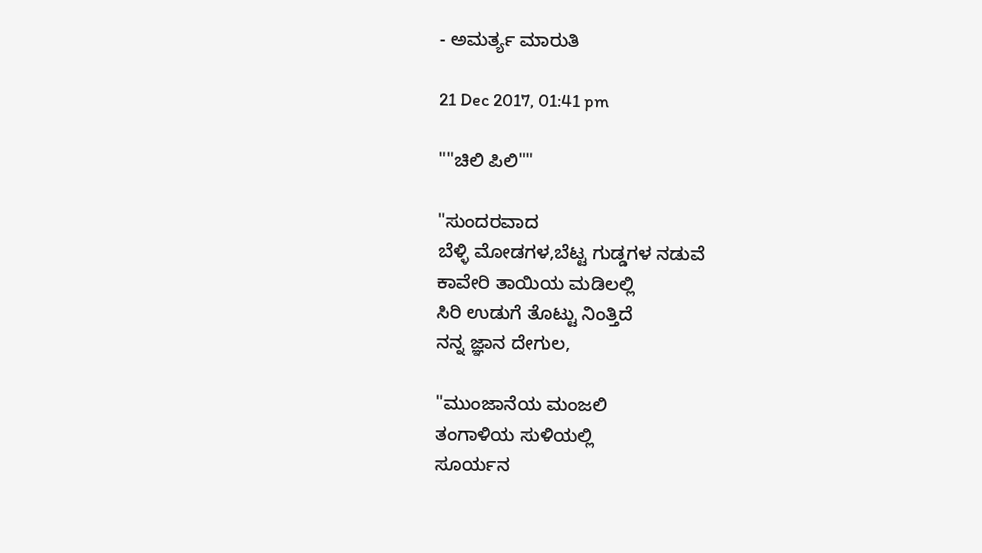- ಅಮರ್ತ್ಯ ಮಾರುತಿ

21 Dec 2017, 01:41 pm

""ಚಿಲಿ ಪಿಲಿ""

"ಸುಂದರವಾದ
ಬೆಳ್ಳಿ ಮೋಡಗಳ,ಬೆಟ್ಟ ಗುಡ್ಡಗಳ ನಡುವೆ
ಕಾವೇರಿ ತಾಯಿಯ ಮಡಿಲಲ್ಲಿ
ಸಿರಿ ಉಡುಗೆ ತೊಟ್ಟು ನಿಂತ್ತಿದೆ
ನನ್ನ ಜ್ಞಾನ ದೇಗುಲ,

"ಮುಂಜಾನೆಯ ಮಂಜಲಿ
ತಂಗಾಳಿಯ ಸುಳಿಯಲ್ಲಿ
ಸೂರ್ಯನ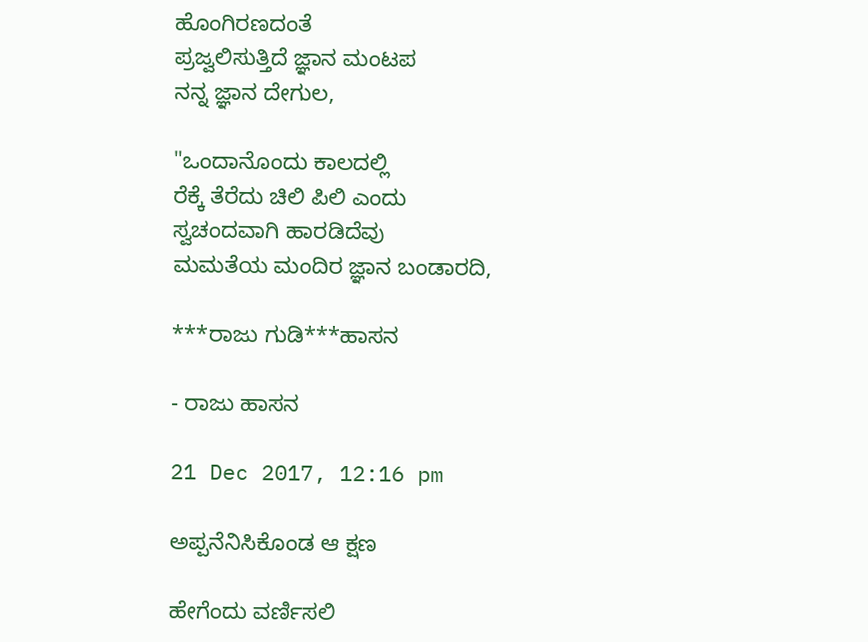ಹೊಂಗಿರಣದಂತೆ
ಪ್ರಜ್ವಲಿಸುತ್ತಿದೆ ಜ್ಞಾನ ಮಂಟಪ
ನನ್ನ ಜ್ಞಾನ ದೇಗುಲ,

"ಒಂದಾನೊಂದು ಕಾಲದಲ್ಲಿ
ರೆಕ್ಕೆ ತೆರೆದು ಚಿಲಿ ಪಿಲಿ ಎಂದು
ಸ್ವಚಂದವಾಗಿ ಹಾರಡಿದೆವು
ಮಮತೆಯ ಮಂದಿರ ಜ್ಞಾನ ಬಂಡಾರದಿ,

***ರಾಜು ಗುಡಿ***ಹಾಸನ

- ರಾಜು ಹಾಸನ

21 Dec 2017, 12:16 pm

ಅಪ್ಪನೆನಿಸಿಕೊಂಡ ಆ ಕ್ಷಣ

ಹೇಗೆಂದು ವರ್ಣಿಸಲಿ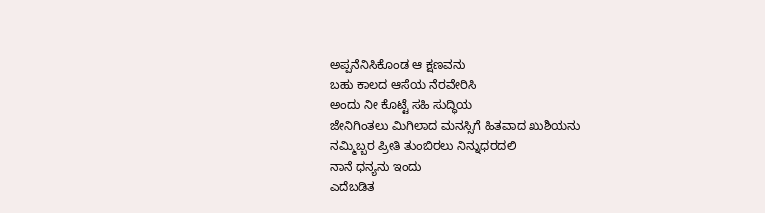ಅಪ್ಪನೆನಿಸಿಕೊಂಡ ಆ ಕ್ಷಣವನು
ಬಹು ಕಾಲದ ಆಸೆಯ ನೆರವೇರಿಸಿ
ಅಂದು ನೀ ಕೊಟ್ಟೆ ಸಹಿ ಸುದ್ಧಿಯ
ಜೇನಿಗಿಂತಲು ಮಿಗಿಲಾದ ಮನಸ್ಸಿಗೆ ಹಿತವಾದ ಖುಶಿಯನು
ನಮ್ಮಿಬ್ಬರ ಪ್ರೀತಿ ತುಂಬಿರಲು ನಿನ್ನುಧರದಲಿ
ನಾನೆ ಧನ್ಯನು ಇಂದು
ಎದೆಬಡಿತ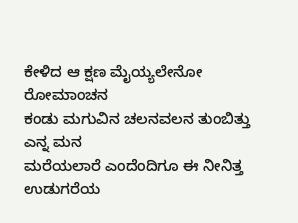ಕೇಳಿದ ಆ ಕ್ಷಣ ಮೈಯ್ಯಲೇನೋ ರೋಮಾಂಚನ
ಕಂಡು ಮಗುವಿನ ಚಲನವಲನ ತುಂಬಿತ್ತು ಎನ್ನ ಮನ
ಮರೆಯಲಾರೆ ಎಂದೆಂದಿಗೂ ಈ ನೀನಿತ್ತ ಉಡುಗರೆಯ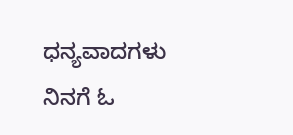ಧನ್ಯವಾದಗಳು ನಿನಗೆ ಓ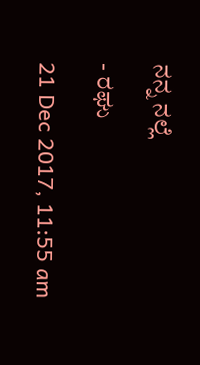ನನ್ನ ನಲ್ಲೆ

- ರಘು

21 Dec 2017, 11:55 am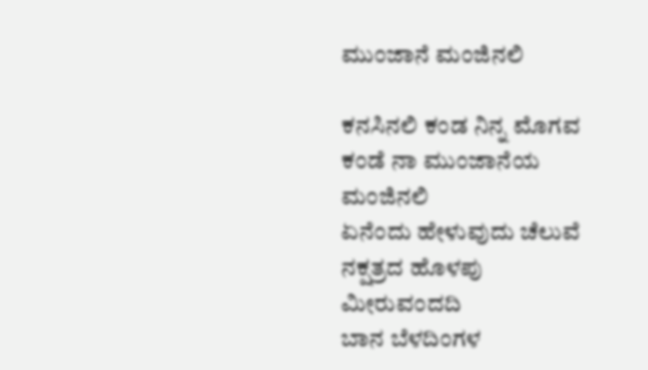ಮುಂಜಾನೆ ಮಂಜಿನಲಿ

ಕನಸಿನಲಿ ಕಂಡ ನಿನ್ನ ಮೊಗವ
ಕಂಡೆ ನಾ ಮುಂಜಾನೆಯ ಮಂಜಿನಲಿ
ಏನೆಂದು ಹೇಳುವುದು ಚೆಲುವೆ
ನಕ್ಷತ್ರದ ಹೊಳಪು ಮೀರುವಂದದಿ
ಬಾನ ಬೆಳದಿಂಗಳ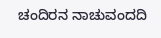ಚಂದಿರನ ನಾಚುವಂದದಿ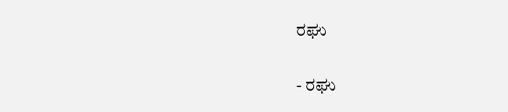ರಘು

- ರಘು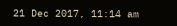21 Dec 2017, 11:14 am